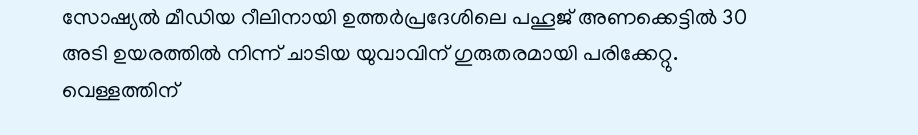സോഷ്യൽ മീഡിയ റീലിനായി ഉത്തർപ്രദേശിലെ പഹൂജ് അണക്കെട്ടിൽ 30 അടി ഉയരത്തിൽ നിന്ന് ചാടിയ യുവാവിന് ഗുരുതരമായി പരിക്കേറ്റു. വെള്ളത്തിന്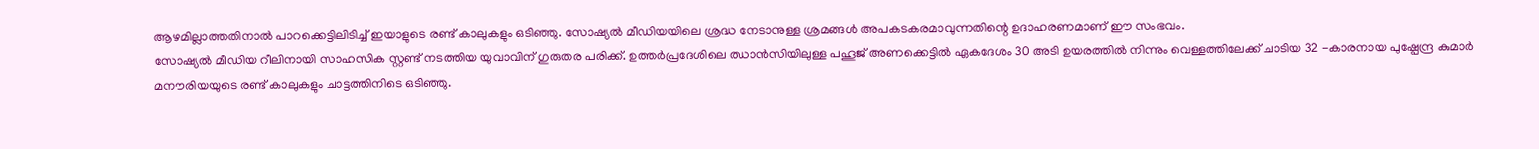ആഴമില്ലാത്തതിനാൽ പാറക്കെട്ടിലിടിച്ച് ഇയാളുടെ രണ്ട് കാലുകളും ഒടിഞ്ഞു. സോഷ്യൽ മീഡിയയിലെ ശ്രദ്ധ നേടാനുള്ള ശ്രമങ്ങൾ അപകടകരമാവുന്നതിന്റെ ഉദാഹരണമാണ് ഈ സംഭവം.
സോഷ്യൽ മീഡിയ റീലിനായി സാഹസിക സ്റ്റണ്ട് നടത്തിയ യുവാവിന് ഗുരുതര പരിക്ക്. ഉത്തർപ്രദേശിലെ ഝാൻസിയിലുള്ള പഹൂജ് അണക്കെട്ടിൽ ഏകദേശം 30 അടി ഉയരത്തിൽ നിന്നും വെള്ളത്തിലേക്ക് ചാടിയ 32 -കാരനായ പുഷ്പേന്ദ്ര കുമാർ മനൗരിയയുടെ രണ്ട് കാലുകളും ചാട്ടത്തിനിടെ ഒടിഞ്ഞു.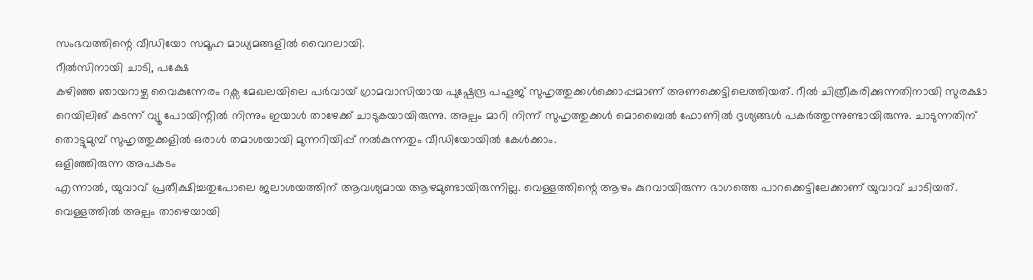സംഭവത്തിന്റെ വീഡിയോ സമൂഹ മാധ്യമങ്ങളിൽ വൈറലായി.
റീൽസിനായി ചാടി, പക്ഷേ
കഴിഞ്ഞ ഞായറാഴ്ച വൈകുന്നേരം റക്സ മേഖലയിലെ പർവായ് ഗ്രാമവാസിയായ പുഷ്പേന്ദ്ര പഹൂജ് സുഹൃത്തുക്കൾക്കൊപ്പമാണ് അണക്കെട്ടിലെത്തിയത്. റീൽ ചിത്രീകരിക്കുന്നതിനായി സുരക്ഷാ റെയിലിങ് കടന്ന് വ്യൂ പോയിന്റിൽ നിന്നും ഇയാൾ താഴേക്ക് ചാടുകയായിരുന്നു. അല്പം മാറി നിന്ന് സുഹൃത്തുക്കൾ മൊബൈൽ ഫോണിൽ ദൃശ്യങ്ങൾ പകർത്തുന്നുണ്ടായിരുന്നു. ചാടുന്നതിന് തൊട്ടുമുമ്പ് സുഹൃത്തുക്കളിൽ ഒരാൾ തമാശയായി മുന്നറിയിപ്പ് നൽകുന്നതും വീഡിയോയിൽ കേൾക്കാം.
ഒളിഞ്ഞിരുന്ന അപകടം
എന്നാൽ, യുവാവ് പ്രതീക്ഷിച്ചതുപോലെ ജലാശയത്തിന് ആവശ്യമായ ആഴമുണ്ടായിരുന്നില്ല. വെള്ളത്തിന്റെ ആഴം കുറവായിരുന്ന ഭാഗത്തെ പാറക്കെട്ടിലേക്കാണ് യുവാവ് ചാടിയത്. വെള്ളത്തിൽ അല്പം താഴെയായി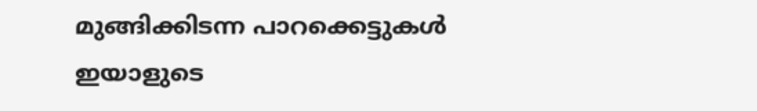മുങ്ങിക്കിടന്ന പാറക്കെട്ടുകൾ ഇയാളുടെ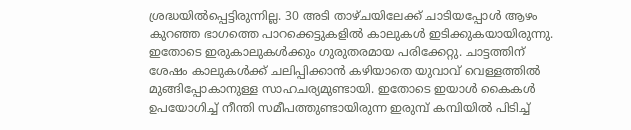ശ്രദ്ധയിൽപ്പെട്ടിരുന്നില്ല. 30 അടി താഴ്ചയിലേക്ക് ചാടിയപ്പോൾ ആഴം കുറഞ്ഞ ഭാഗത്തെ പാറക്കെട്ടുകളിൽ കാലുകൾ ഇടിക്കുകയായിരുന്നു. ഇതോടെ ഇരുകാലുകൾക്കും ഗുരുതരമായ പരിക്കേറ്റു. ചാട്ടത്തിന് ശേഷം കാലുകൾക്ക് ചലിപ്പിക്കാൻ കഴിയാതെ യുവാവ് വെള്ളത്തിൽ മുങ്ങിപ്പോകാനുള്ള സാഹചര്യമുണ്ടായി. ഇതോടെ ഇയാൾ കൈകൾ ഉപയോഗിച്ച് നീന്തി സമീപത്തുണ്ടായിരുന്ന ഇരുമ്പ് കമ്പിയിൽ പിടിച്ച്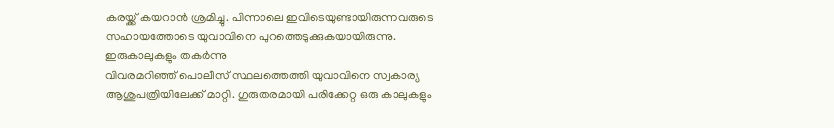കരയ്ക്ക് കയറാൻ ശ്രമിച്ചു. പിന്നാലെ ഇവിടെയുണ്ടായിരുന്നവരുടെ സഹായത്തോടെ യുവാവിനെ പുറത്തെടുക്കുകയായിരുന്നു.
ഇരുകാലുകളും തകർന്നു
വിവരമറിഞ്ഞ് പൊലീസ് സ്ഥലത്തെത്തി യുവാവിനെ സ്വകാര്യ ആശുപത്രിയിലേക്ക് മാറ്റി. ഗുരുതരമായി പരിക്കേറ്റ ഒരു കാലുകളും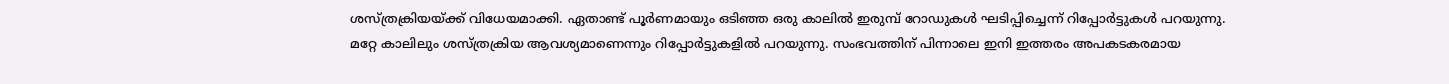ശസ്ത്രക്രിയയ്ക്ക് വിധേയമാക്കി. ഏതാണ്ട് പൂർണമായും ഒടിഞ്ഞ ഒരു കാലിൽ ഇരുമ്പ് റോഡുകൾ ഘടിപ്പിച്ചെന്ന് റിപ്പോർട്ടുകൾ പറയുന്നു. മറ്റേ കാലിലും ശസ്ത്രക്രിയ ആവശ്യമാണെന്നും റിപ്പോർട്ടുകളിൽ പറയുന്നു. സംഭവത്തിന് പിന്നാലെ ഇനി ഇത്തരം അപകടകരമായ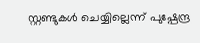സ്റ്റണ്ടുകൾ ചെയ്യില്ലെന്ന് പുഷ്പേന്ദ്ര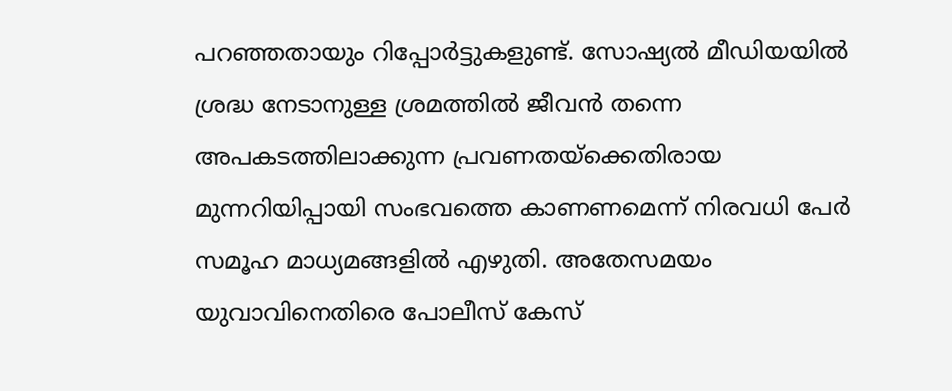പറഞ്ഞതായും റിപ്പോർട്ടുകളുണ്ട്. സോഷ്യൽ മീഡിയയിൽ ശ്രദ്ധ നേടാനുള്ള ശ്രമത്തിൽ ജീവൻ തന്നെ അപകടത്തിലാക്കുന്ന പ്രവണതയ്ക്കെതിരായ മുന്നറിയിപ്പായി സംഭവത്തെ കാണണമെന്ന് നിരവധി പേർ സമൂഹ മാധ്യമങ്ങളിൽ എഴുതി. അതേസമയം യുവാവിനെതിരെ പോലീസ് കേസ്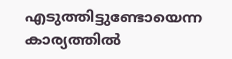എടുത്തിട്ടുണ്ടോയെന്ന കാര്യത്തിൽ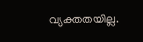വ്യക്തതയില്ല.